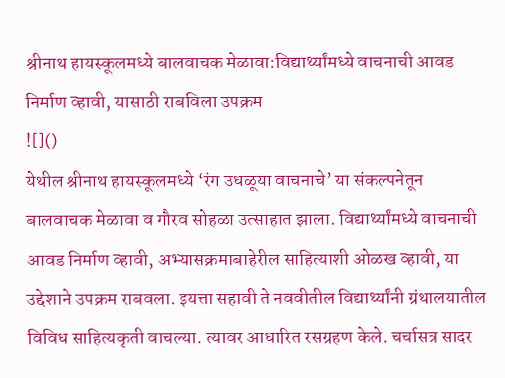श्रीनाथ हायस्कूलमध्ये बालवाचक मेळावा:विद्यार्थ्यांमध्ये वाचनाची आवड निर्माण व्हावी, यासाठी राबविला उपक्रम
![]()
येथील श्रीनाथ हायस्कूलमध्ये ‘रंग उधळूया वाचनाचे’ या संकल्पनेतून बालवाचक मेळावा व गौरव सोहळा उत्साहात झाला. विद्यार्थ्यांमध्ये वाचनाची आवड निर्माण व्हावी, अभ्यासक्रमाबाहेरील साहित्याशी ओळख व्हावी, या उद्देशाने उपक्रम राबवला. इयत्ता सहावी ते नववीतील विद्यार्थ्यांनी ग्रंथालयातील विविध साहित्यकृती वाचल्या. त्यावर आधारित रसग्रहण केले. चर्चासत्र सादर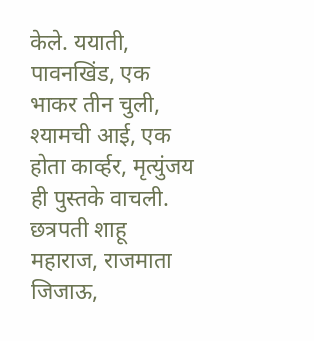केले. ययाती, पावनखिंड, एक भाकर तीन चुली, श्यामची आई, एक होता कार्व्हर, मृत्युंजय ही पुस्तके वाचली. छत्रपती शाहू महाराज, राजमाता जिजाऊ,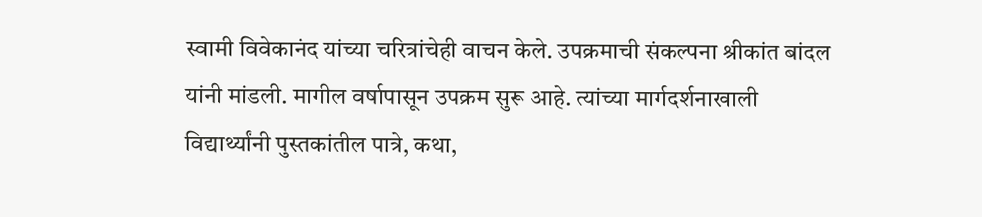स्वामी विवेकानंद यांच्या चरित्रांचेही वाचन केले. उपक्रमाची संकल्पना श्रीकांत बांदल यांनी मांडली. मागील वर्षापासून उपक्रम सुरू आहे. त्यांच्या मार्गदर्शनाखाली विद्यार्थ्यांनी पुस्तकांतील पात्रे, कथा,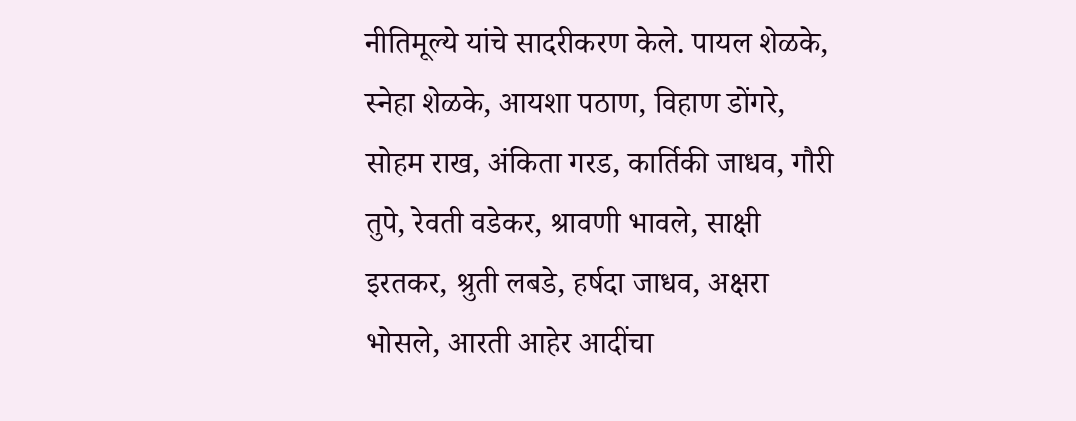नीतिमूल्ये यांचे सादरीकरण केले. पायल शेळके, स्नेहा शेळके, आयशा पठाण, विहाण डोंगरे, सोहम राख, अंकिता गरड, कार्तिकी जाधव, गौरी तुपे, रेवती वडेकर, श्रावणी भावले, साक्षी इरतकर, श्रुती लबडे, हर्षदा जाधव, अक्षरा भोसले, आरती आहेर आदींचा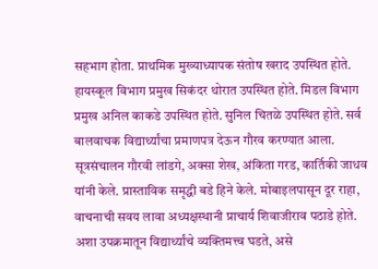सहभाग होता. प्राथमिक मुख्याध्यापक संतोष खराद उपस्थित होते. हायस्कूल विभाग प्रमुख सिकंदर थोरात उपस्थित होते. मिडल विभाग प्रमुख अनिल काकडे उपस्थित होते. सुनिल चितळे उपस्थित होते. सर्व बालवाचक विद्यार्थ्यांचा प्रमाणपत्र देऊन गौरव करण्यात आला. सूत्रसंचालन गौरवी लांडगे, अक्सा शेख, अंकिता गरड, कार्तिकी जाधव यांनी केले. प्रास्ताविक समृद्धी बडे हिने केले. मोबाइलपासून दूर राहा, वाचनाची सवय लावा अध्यक्षस्थानी प्राचार्य शिवाजीराव पठाडे होते. अशा उपक्रमातून विद्यार्थ्यांचे व्यक्तिमत्त्व घडते, असे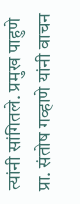त्यांनी सांगितले. प्रमुख पाहुणे प्रा. संतोष गव्हाणे यांनी वाचन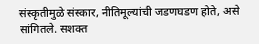संस्कृतीमुळे संस्कार, नीतिमूल्यांची जडणघडण होते, असे सांगितले. सशक्त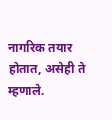नागरिक तयार होतात, असेही ते म्हणाले.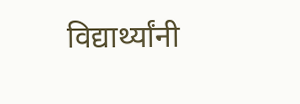विद्यार्थ्यांनी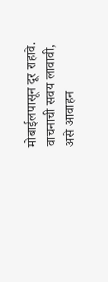मोबाईलपासून दूर राहावे. वाचनाची सवय लावावी, असे आवाहन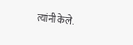त्यांनी केले.